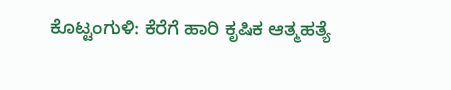ಕೊಟ್ಟಂಗುಳಿ: ಕೆರೆಗೆ ಹಾರಿ ಕೃಷಿಕ ಆತ್ಮಹತ್ಯೆ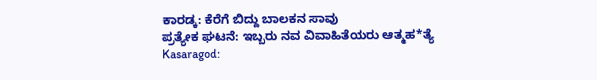ಕಾರಡ್ಕ: ಕೆರೆಗೆ ಬಿದ್ದು ಬಾಲಕನ ಸಾವು
ಪ್ರತ್ಯೇಕ ಘಟನೆ: ಇಬ್ಬರು ನವ ವಿವಾಹಿತೆಯರು ಆತ್ಮಹ*ತ್ಯೆ
Kasaragod: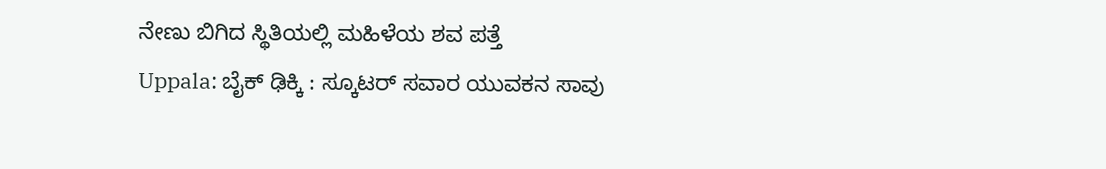ನೇಣು ಬಿಗಿದ ಸ್ಥಿತಿಯಲ್ಲಿ ಮಹಿಳೆಯ ಶವ ಪತ್ತೆ
Uppala: ಬೈಕ್ ಢಿಕ್ಕಿ : ಸ್ಕೂಟರ್ ಸವಾರ ಯುವಕನ ಸಾವು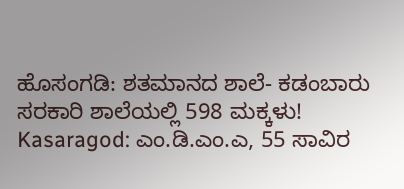ಹೊಸಂಗಡಿ: ಶತಮಾನದ ಶಾಲೆ- ಕಡಂಬಾರು ಸರಕಾರಿ ಶಾಲೆಯಲ್ಲಿ 598 ಮಕ್ಕಳು!
Kasaragod: ಎಂ.ಡಿ.ಎಂ.ಎ, 55 ಸಾವಿರ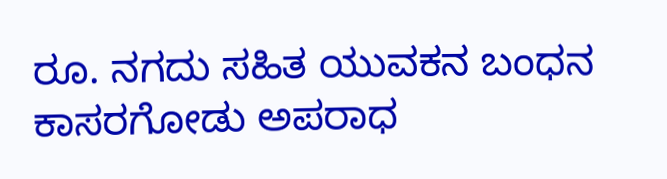ರೂ. ನಗದು ಸಹಿತ ಯುವಕನ ಬಂಧನ
ಕಾಸರಗೋಡು ಅಪರಾಧ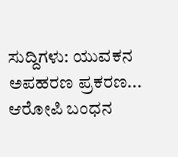ಸುದ್ದಿಗಳು: ಯುವಕನ ಅಪಹರಣ ಪ್ರಕರಣ... ಆರೋಪಿ ಬಂಧನ